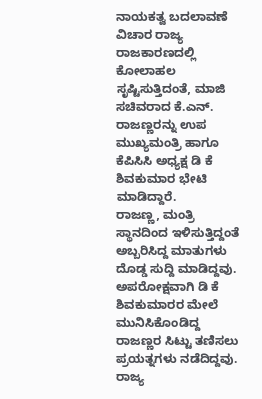ನಾಯಕತ್ವ ಬದಲಾವಣೆ ವಿಚಾರ ರಾಜ್ಯ ರಾಜಕಾರಣದಲ್ಲಿ ಕೋಲಾಹಲ ಸೃಷ್ಟಿಸುತ್ತಿದಂತೆ, ಮಾಜಿ ಸಚಿವರಾದ ಕೆ.ಎನ್. ರಾಜಣ್ಣರನ್ನು ಉಪ ಮುಖ್ಯಮಂತ್ರಿ ಹಾಗೂ ಕೆಪಿಸಿಸಿ ಅಧ್ಯಕ್ಷ ಡಿ ಕೆ ಶಿವಕುಮಾರ ಭೇಟಿ ಮಾಡಿದ್ದಾರೆ.
ರಾಜಣ್ಣ, ಮಂತ್ರಿ ಸ್ಥಾನದಿಂದ ಇಳಿಸುತ್ತಿದ್ದಂತೆ ಅಬ್ಬರಿಸಿದ್ದ ಮಾತುಗಳು ದೊಡ್ಡ ಸುದ್ದಿ ಮಾಡಿದ್ದವು.
ಅಪರೋಕ್ಷವಾಗಿ ಡಿ ಕೆ ಶಿವಕುಮಾರರ ಮೇಲೆ ಮುನಿಸಿಕೊಂಡಿದ್ದ ರಾಜಣ್ಣರ ಸಿಟ್ಟು ತಣಿಸಲು ಪ್ರಯತ್ನಗಳು ನಡೆದಿದ್ದವು.
ರಾಜ್ಯ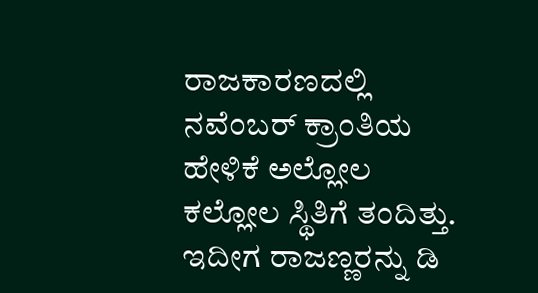ರಾಜಕಾರಣದಲ್ಲಿ ನವೆಂಬರ್ ಕ್ರಾಂತಿಯ ಹೇಳಿಕೆ ಅಲ್ಲೋಲ ಕಲ್ಲೋಲ ಸ್ಥಿತಿಗೆ ತಂದಿತ್ತು. ಇದೀಗ ರಾಜಣ್ಣರನ್ನು ಡಿ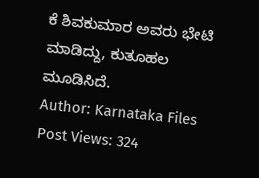ಕೆ ಶಿವಕುಮಾರ ಅವರು ಭೇಟಿ ಮಾಡಿದ್ದು, ಕುತೂಹಲ ಮೂಡಿಸಿದೆ.
Author: Karnataka Files
Post Views: 324